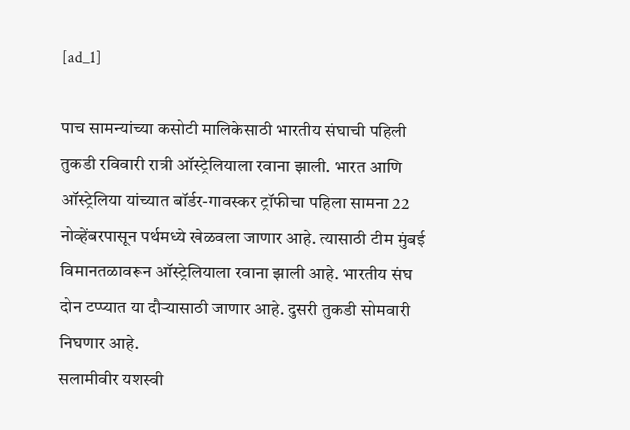[ad_1]

पाच सामन्यांच्या कसोटी मालिकेसाठी भारतीय संघाची पहिली तुकडी रविवारी रात्री ऑस्ट्रेलियाला रवाना झाली. भारत आणि ऑस्ट्रेलिया यांच्यात बॉर्डर-गावस्कर ट्रॉफीचा पहिला सामना 22 नोव्हेंबरपासून पर्थमध्ये खेळवला जाणार आहे. त्यासाठी टीम मुंबई विमानतळावरून ऑस्ट्रेलियाला रवाना झाली आहे. भारतीय संघ दोन टप्प्यात या दौऱ्यासाठी जाणार आहे. दुसरी तुकडी सोमवारी निघणार आहे.
सलामीवीर यशस्वी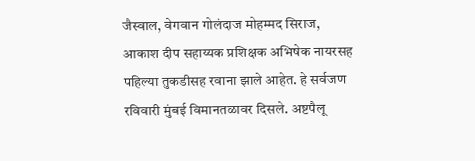जैस्वाल, वेगवान गोलंदाज मोहम्मद सिराज, आकाश दीप सहाय्यक प्रशिक्षक अभिषेक नायरसह पहिल्या तुकडीसह रवाना झाले आहेत. हे सर्वजण रविवारी मुंबई विमानतळावर दिसले. अष्टपैलू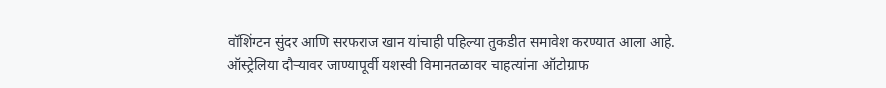वॉशिंग्टन सुंदर आणि सरफराज खान यांचाही पहिल्या तुकडीत समावेश करण्यात आला आहे. ऑस्ट्रेलिया दौऱ्यावर जाण्यापूर्वी यशस्वी विमानतळावर चाहत्यांना ऑटोग्राफ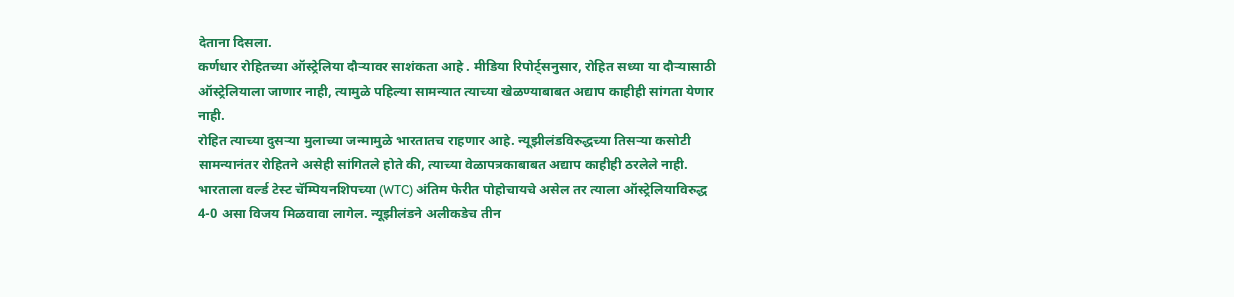देताना दिसला.
कर्णधार रोहितच्या ऑस्ट्रेलिया दौऱ्यावर साशंकता आहे . मीडिया रिपोर्ट्सनुसार, रोहित सध्या या दौऱ्यासाठी ऑस्ट्रेलियाला जाणार नाही, त्यामुळे पहिल्या सामन्यात त्याच्या खेळण्याबाबत अद्याप काहीही सांगता येणार नाही.
रोहित त्याच्या दुसऱ्या मुलाच्या जन्मामुळे भारतातच राहणार आहे. न्यूझीलंडविरुद्धच्या तिसऱ्या कसोटी सामन्यानंतर रोहितने असेही सांगितले होते की, त्याच्या वेळापत्रकाबाबत अद्याप काहीही ठरलेले नाही.
भारताला वर्ल्ड टेस्ट चॅम्पियनशिपच्या (WTC) अंतिम फेरीत पोहोचायचे असेल तर त्याला ऑस्ट्रेलियाविरुद्ध 4-0 असा विजय मिळवावा लागेल. न्यूझीलंडने अलीकडेच तीन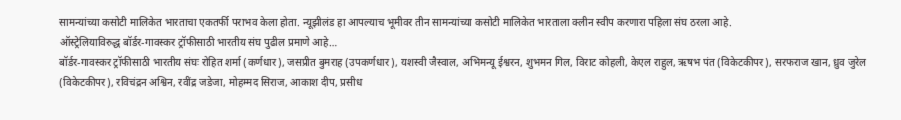सामन्यांच्या कसोटी मालिकेत भारताचा एकतर्फी पराभव केला होता. न्यूझीलंड हा आपल्याच भूमीवर तीन सामन्यांच्या कसोटी मालिकेत भारताला क्लीन स्वीप करणारा पहिला संघ ठरला आहे.
ऑस्ट्रेलियाविरुद्ध बॉर्डर-गावस्कर ट्रॉफीसाठी भारतीय संघ पुढील प्रमाणे आहे…
बॉर्डर-गावस्कर ट्रॉफीसाठी भारतीय संघः रोहित शर्मा (कर्णधार), जसप्रीत बुमराह (उपकर्णधार), यशस्वी जैस्वाल, अभिमन्यू ईश्वरन, शुभमन गिल, विराट कोहली, केएल राहुल, ऋषभ पंत (विकेटकीपर), सरफराज खान, ध्रुव जुरेल (विकेटकीपर), रविचंद्रन अश्विन, रवींद्र जडेजा, मोहम्मद सिराज, आकाश दीप, प्रसीध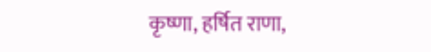कृष्णा, हर्षित राणा,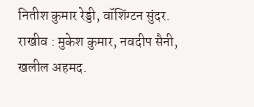नितीश कुमार रेड्डी, वॉशिंग्टन सुंदर.
राखीव : मुकेश कुमार, नवदीप सैनी, खलील अहमद.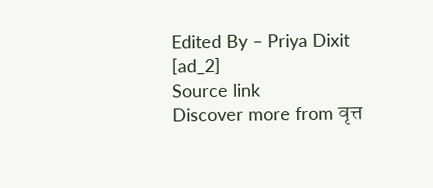Edited By – Priya Dixit
[ad_2]
Source link
Discover more from वृत्त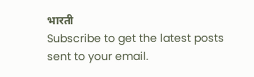भारती
Subscribe to get the latest posts sent to your email.